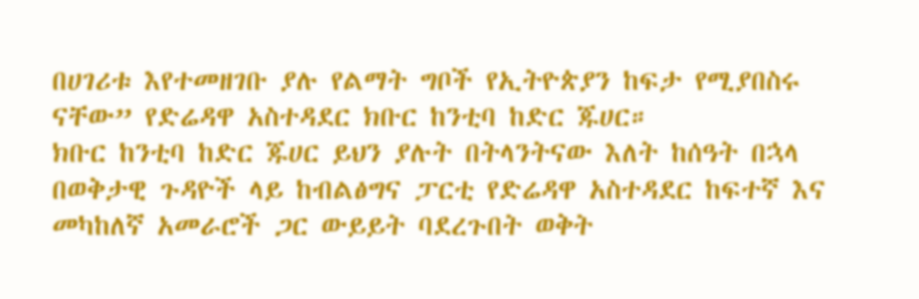በሀገሪቱ እየተመዘገቡ ያሉ የልማት ግቦች የኢትዮጵያን ከፍታ የሚያበስሩ ናቸው” የድሬዳዋ አስተዳደር ክቡር ከንቲባ ከድር ጁሀር።
ክቡር ከንቲባ ከድር ጁሀር ይህን ያሉት በትላንትናው እለት ከሰዓት በኋላ በወቅታዊ ጉዳዮች ላይ ከብልፅግና ፓርቲ የድሬዳዋ አስተዳደር ከፍተኛ እና መካከለኛ አመራሮች ጋር ውይይት ባደረጉበት ወቅት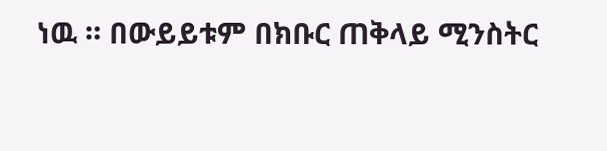ነዉ ። በውይይቱም በክቡር ጠቅላይ ሚንስትር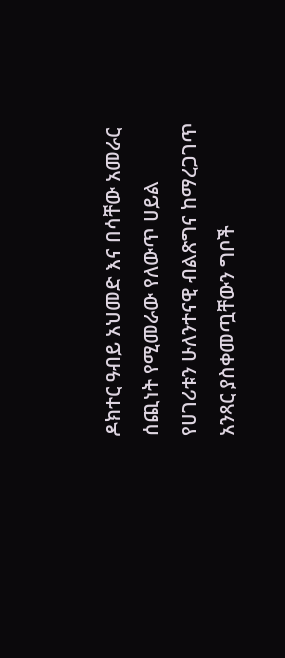ዶክተር ዓብይ አህመድ እና በሳቸው አመራር ሰጪነት የሚመራው የለውጥ ሀይል የሀገሪቱን ሁለንተናዊ ብልጽግና ከማረጋገጥ አንጻር ያስቀመጧቸውን ግቦች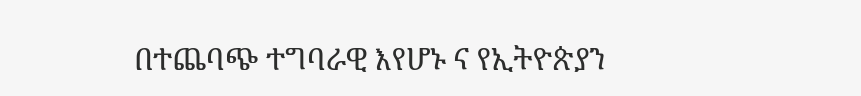በተጨባጭ ተግባራዊ እየሆኑ ና የኢትዮጵያን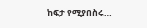ከፍታ የሚያበስሩ…